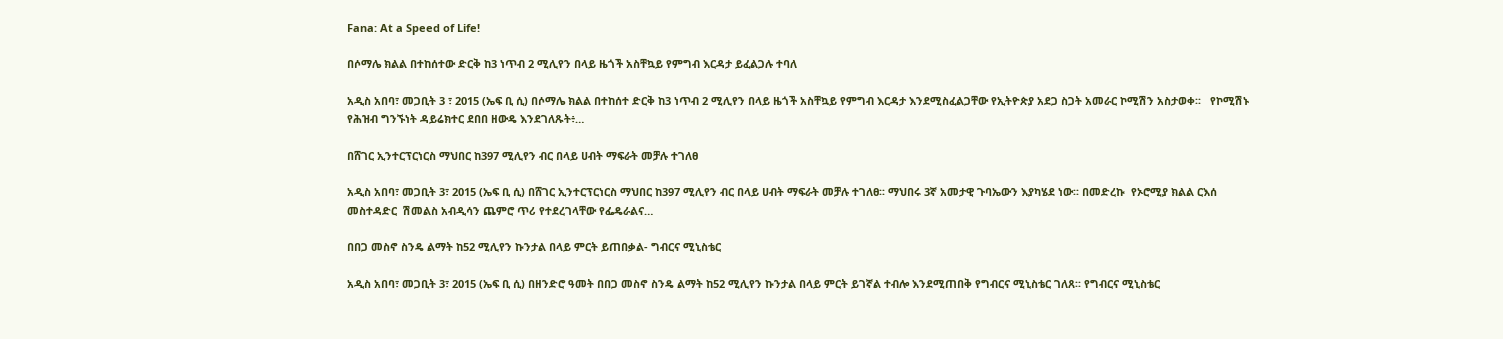Fana: At a Speed of Life!

በሶማሌ ክልል በተከሰተው ድርቅ ከ3 ነጥብ 2 ሚሊየን በላይ ዜጎች አስቸኳይ የምግብ እርዳታ ይፈልጋሉ ተባለ

አዲስ አበባ፣ መጋቢት 3 ፣ 2015 (ኤፍ ቢ ሲ) በሶማሌ ክልል በተከሰተ ድርቅ ከ3 ነጥብ 2 ሚሊየን በላይ ዜጎች አስቸኳይ የምግብ እርዳታ እንደሚስፈልጋቸው የኢትዮጵያ አደጋ ስጋት አመራር ኮሚሽን አስታወቀ፡፡   የኮሚሽኑ የሕዝብ ግንኙነት ዳይሬክተር ደበበ ዘውዴ እንደገለጹት፥…

በሸገር ኢንተርፕርነርስ ማህበር ከ397 ሚሊየን ብር በላይ ሀብት ማፍራት መቻሉ ተገለፀ

አዲስ አበባ፣ መጋቢት 3፣ 2015 (ኤፍ ቢ ሲ) በሸገር ኢንተርፕርነርስ ማህበር ከ397 ሚሊየን ብር በላይ ሀብት ማፍራት መቻሉ ተገለፀ፡፡ ማህበሩ 3ኛ አመታዊ ጉባኤውን እያካሄደ ነው፡፡ በመድረኩ  የኦሮሚያ ክልል ርእሰ መስተዳድር  ሽመልስ አብዲሳን ጨምሮ ጥሪ የተደረገላቸው የፌዴራልና…

በበጋ መስኖ ስንዴ ልማት ከ52 ሚሊየን ኩንታል በላይ ምርት ይጠበቃል- ግብርና ሚኒስቴር

አዲስ አበባ፣ መጋቢት 3፣ 2015 (ኤፍ ቢ ሲ) በዘንድሮ ዓመት በበጋ መስኖ ስንዴ ልማት ከ52 ሚሊየን ኩንታል በላይ ምርት ይገኛል ተብሎ እንደሚጠበቅ የግብርና ሚኒስቴር ገለጸ፡፡ የግብርና ሚኒስቴር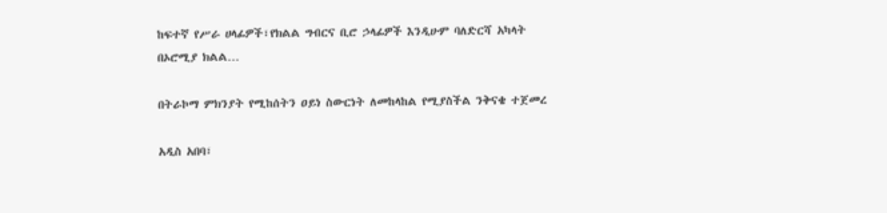ከፍተኛ የሥራ ሀላፊዎች፣የክልል ግብርና ቢሮ ኃላፊዎች እንዲሁም ባለድርሻ አካላት በኦሮሚያ ክልል…

በትራኮማ ምክንያት የሚከሰትን ዐይነ ስውርነት ለመከላከል የሚያስችል ንቅናቄ ተጀመረ

አዲስ አበባ፣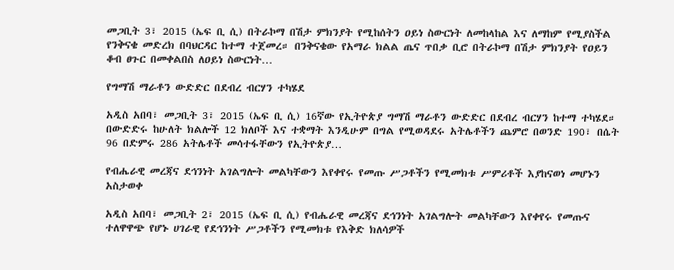መጋቢት 3፣ 2015 (ኤፍ ቢ ሲ) በትራኮማ በሽታ ምክንያት የሚከሰትን ዐይነ ስውርነት ለመከላከል እና ለማከም የሚያስችል የንቅናቄ መድረክ በባህርዳር ከተማ ተጀመረ። በንቅናቄው የአማራ ክልል ጤና ጥበቃ ቢሮ በትራኮማ በሽታ ምክንያት የዐይን ቆብ ፀጉር በመቀልበስ ለዐይነ ስውርነት…

የግማሽ ማራቶን ውድድር በደብረ ብርሃን ተካሄደ

አዲስ አበባ፣ መጋቢት 3፣ 2015 (ኤፍ ቢ ሲ) 16ኛው የኢትዮጵያ ግማሽ ማራቶን ውድድር በደብረ ብርሃን ከተማ ተካሄደ። በውድድሩ ከሁለት ክልሎች 12 ክለቦች እና ተቋማት እንዲሁም በግል የሚወዳደሩ አትሌቶችን ጨምሮ በወንድ 190፣ በሴት 96 በድምሩ 286 አትሌቶች መሳተፋቸውን የኢትዮጵያ…

የብሔራዊ መረጃና ደኅንነት አገልግሎት መልካቸውን እየቀየሩ የመጡ ሥጋቶችን የሚመክቱ ሥምሪቶች እያከናወነ መሆኑን አስታወቀ

አዲስ አበባ፣ መጋቢት 2፣ 2015 (ኤፍ ቢ ሲ) የብሔራዊ መረጃና ደኅንነት አገልግሎት መልካቸውን እየቀየሩ የመጡና ተለዋዋጭ የሆኑ ሀገራዊ የደኅንነት ሥጋቶችን የሚመክቱ የእቅድ ክለሳዎች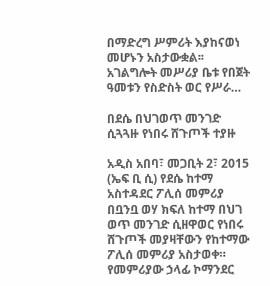በማድረግ ሥምሪት እያከናወነ መሆኑን አስታውቋል፡፡ አገልግሎት መሥሪያ ቤቱ የበጀት ዓመቱን የስድስት ወር የሥራ…

በደሴ በህገወጥ መንገድ ሲጓጓዙ የነበሩ ሸጉጦች ተያዙ

አዲስ አበባ፣ መጋቢት 2፣ 2015 (ኤፍ ቢ ሲ) የደሴ ከተማ አስተዳደር ፖሊሰ መምሪያ በቧንቧ ወሃ ክፍለ ከተማ በህገ ወጥ መንገድ ሲዘዋወር የነበሩ ሸጉጦች መያዛቸውን የከተማው ፖሊሰ መምሪያ አስታወቀ። የመምሪያው ኃላፊ ኮማንደር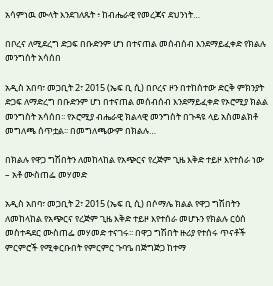አሳምነዉ ሙላት እንደገለጹት ፥ ከብሔራዊ የመረጃና ደህንነት…

በቦረና ለሚደረግ ድጋፍ በቡድንም ሆነ በተናጠል መሰብሰብ እንደማይፈቀድ የክልሉ መንግስት አሳሰበ

አዲስ አበባ፣ መጋቢት 2፣ 2015 (ኤፍ ቢ ሲ) በቦረና ዞን በተከሰተው ድርቅ ምክንያት ድጋፍ ለማድረግ በቡድንም ሆነ በተናጠል መሰብሰብ እንደማይፈቀድ የኦሮሚያ ክልል መንግስት አሳሰበ፡፡ የኦሮሚያ ብሔራዊ ክልላዊ መንግስት በጉዳዩ ላይ አስመልክቶ መግለጫ ሰጥቷል፡፡ በመግለጫውም በክልሉ…

በክልሉ የዋጋ ግሽበትን ለመከላከል የአጭርና የረጅም ጊዜ እቅድ ተይዞ እየተሰራ ነው – አቶ ሙስጠፌ መሃመድ

አዲስ አበባ፣ መጋቢት 2፣ 2015 (ኤፍ ቢ ሲ) በሶማሌ ክልል የዋጋ ግሽበትን ለመከላከል የአጭርና የረጅም ጊዜ እቅድ ተይዞ እየተሰራ መሆኑን የክልሉ ርዕሰ መስተዳደር ሙስጠፌ መሃመድ ተናገሩ፡፡ በዋጋ ግሽበት ዙሪያ የተሰሩ ጥናቶች ምርምሮች የሚቀርቡበት የምርምር ጉባዔ በጅግጅጋ ከተማ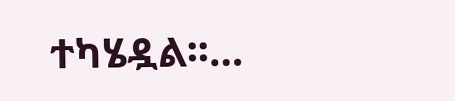ተካሄዷል፡፡…